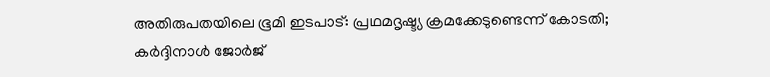അതിരുപതയിലെ ഭൂമി ഇടപാട്: പ്രഥമദൃഷ്ട്യ ക്രമക്കേടുണ്ടെന്ന് കോടതി; കര്‍ദ്ദിനാള്‍ ജോര്‍ജ്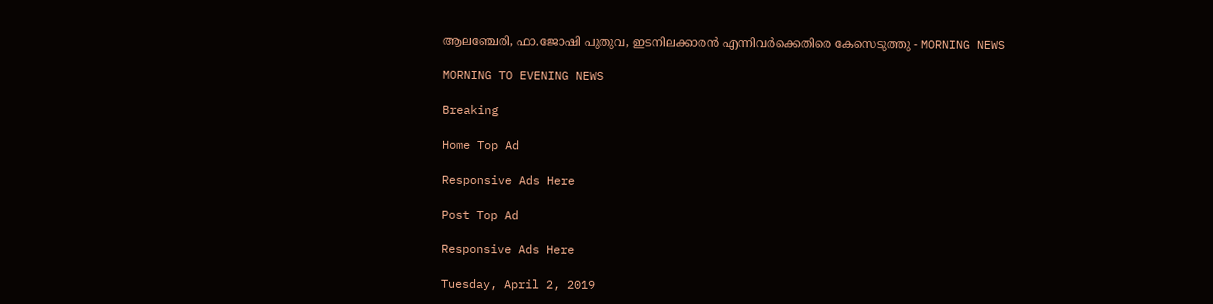ആലഞ്ചേരി, ഫാ.ജോഷി പുതുവ, ഇടനിലക്കാരന്‍ എന്നിവര്‍ക്കെതിരെ കേസെടുത്തു - MORNING NEWS

MORNING TO EVENING NEWS

Breaking

Home Top Ad

Responsive Ads Here

Post Top Ad

Responsive Ads Here

Tuesday, April 2, 2019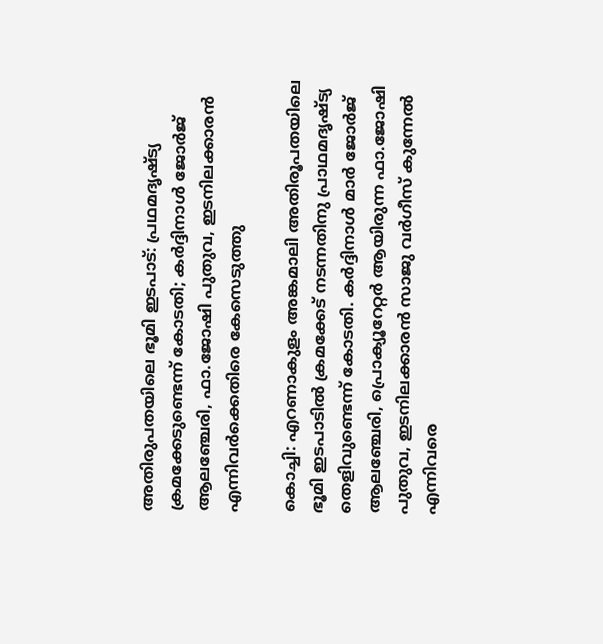അതിരുപതയിലെ ഭൂമി ഇടപാട്: പ്രഥമദൃഷ്ട്യ ക്രമക്കേടുണ്ടെന്ന് കോടതി; കര്‍ദ്ദിനാള്‍ ജോര്‍ജ് ആലഞ്ചേരി, ഫാ.ജോഷി പുതുവ, ഇടനിലക്കാരന്‍ എന്നിവര്‍ക്കെതിരെ കേസെടുത്തു

കൊച്ചി: എറണാകുളം അങ്കമാലി അതിരൂപതയിലെ ഭൂമി ഇടപാടില്‍ ക്രമക്കേട് നടന്നതിനു പ്രാഥമദൃഷ്ട്യ തെളിവുണ്ടെന്ന് കോടതി. കര്‍ദ്ദിനാള്‍ മാര്‍ ജോര്‍ജ് ആലഞ്ചേരി, പ്രൊക്യൂറേറ്റര്‍ ആയിരുന്ന ഫാ.ജോഷി പുതുവ, ഇടനിലക്കാരന്‍ സാജു വര്‍ഗീസ് കുന്നേല്‍ എന്നിവരെ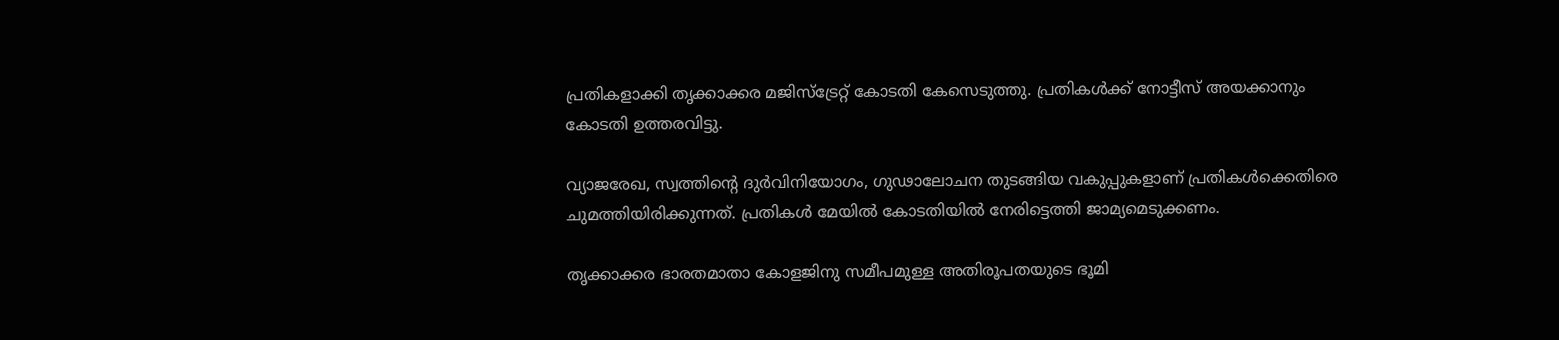പ്രതികളാക്കി തൃക്കാക്കര മജിസ്‌ട്രേറ്റ് കോടതി കേസെടുത്തു. പ്രതികള്‍ക്ക് നോട്ടീസ് അയക്കാനും കോടതി ഉത്തരവിട്ടു.

വ്യാജരേഖ, സ്വത്തിന്റെ ദുര്‍വിനിയോഗം, ഗുഢാലോചന തുടങ്ങിയ വകുപ്പുകളാണ് പ്രതികള്‍ക്കെതിരെ ചുമത്തിയിരിക്കുന്നത്. പ്രതികള്‍ മേയില്‍ കോടതിയില്‍ നേരിട്ടെത്തി ജാമ്യമെടുക്കണം.

തൃക്കാക്കര ഭാരതമാതാ കോളജിനു സമീപമുള്ള അതിരൂപതയുടെ ഭൂമി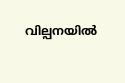വില്പനയില്‍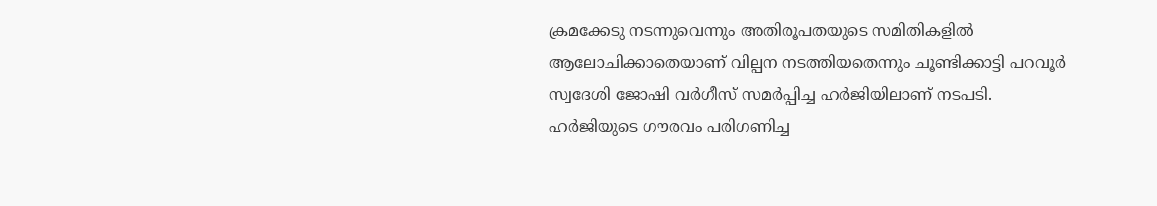ക്രമക്കേടു നടന്നുവെന്നും അതിരൂപതയുടെ സമിതികളില്‍ ആലോചിക്കാതെയാണ് വില്പന നടത്തിയതെന്നും ചൂണ്ടിക്കാട്ടി പറവൂര്‍ സ്വദേശി ജോഷി വര്‍ഗീസ് സമര്‍പ്പിച്ച ഹര്‍ജിയിലാണ് നടപടി. ഹര്‍ജിയുടെ ഗൗരവം പരിഗണിച്ച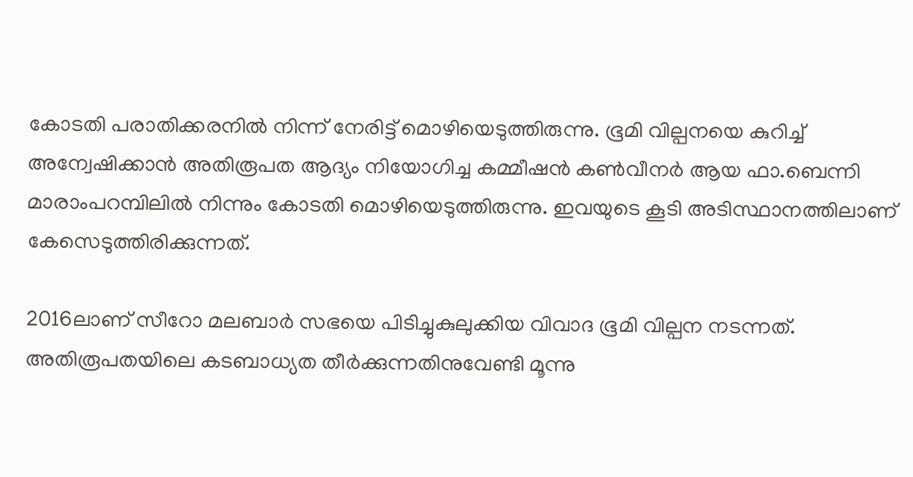കോടതി പരാതിക്കരനില്‍ നിന്ന് നേരിട്ട് മൊഴിയെടുത്തിരുന്നു. ഭൂമി വില്പനയെ കുറിച്ച് അന്വേഷിക്കാന്‍ അതിരൂപത ആദ്യം നിയോഗിച്ച കമ്മീഷന്‍ കണ്‍വീനര്‍ ആയ ഫാ.ബെന്നി മാരാംപറമ്പിലില്‍ നിന്നും കോടതി മൊഴിയെടുത്തിരുന്നു. ഇവയുടെ കൂടി അടിസ്ഥാനത്തിലാണ് കേസെടുത്തിരിക്കുന്നത്.

2016ലാണ് സീറോ മലബാര്‍ സഭയെ പിടിച്ചുകുലുക്കിയ വിവാദ ഭൂമി വില്പന നടന്നത്. അതിരൂപതയിലെ കടബാധ്യത തീര്‍ക്കുന്നതിനുവേണ്ടി മൂന്നു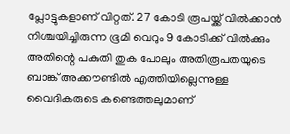പ്ലോട്ടുകളാണ് വിറ്റത്. 27 കോടി രൂപയ്ക്ക് വില്‍ക്കാന്‍ നിശ്ചയിച്ചിരുന്ന ഭൂമി വെറും 9 കോടിക്ക് വില്‍ക്കും അതിന്റെ പകുതി തുക പോലും അതിരൂപതയുടെ ബാങ്ക് അക്കൗണ്ടില്‍ എത്തിയില്ലെന്നുള്ള വൈദികരുടെ കണ്ടെത്തലുമാണ്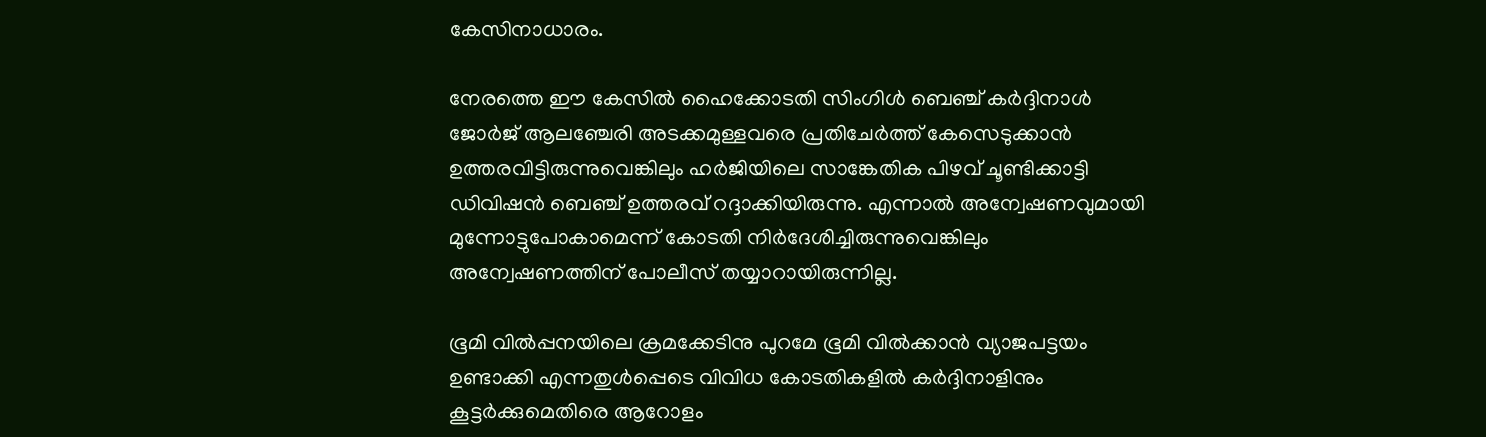കേസിനാധാരം.

നേരത്തെ ഈ കേസില്‍ ഹൈക്കോടതി സിംഗിള്‍ ബെഞ്ച് കര്‍ദ്ദിനാള്‍ ജോര്‍ജ് ആലഞ്ചേരി അടക്കമുള്ളവരെ പ്രതിചേര്‍ത്ത് കേസെടുക്കാന്‍ ഉത്തരവിട്ടിരുന്നുവെങ്കിലും ഹര്‍ജിയിലെ സാങ്കേതിക പിഴവ് ചൂണ്ടിക്കാട്ടി ഡിവിഷന്‍ ബെഞ്ച് ഉത്തരവ് റദ്ദാക്കിയിരുന്നു. എന്നാല്‍ അന്വേഷണവുമായി മുന്നോട്ടുപോകാമെന്ന് കോടതി നിര്‍ദേശിച്ചിരുന്നുവെങ്കിലും അന്വേഷണത്തിന് പോലീസ് തയ്യാറായിരുന്നില്ല.

ഭൂമി വില്‍പ്പനയിലെ ക്രമക്കേടിനു പുറമേ ഭൂമി വില്‍ക്കാന്‍ വ്യാജപട്ടയം ഉണ്ടാക്കി എന്നതുള്‍പ്പെടെ വിവിധ കോടതികളില്‍ കര്‍ദ്ദിനാളിനും കൂട്ടര്‍ക്കുമെതിരെ ആറോളം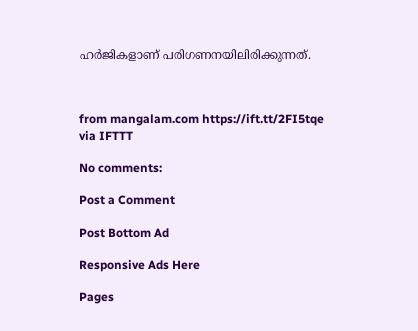ഹര്‍ജികളാണ് പരിഗണനയിലിരിക്കുന്നത്.



from mangalam.com https://ift.tt/2FI5tqe
via IFTTT

No comments:

Post a Comment

Post Bottom Ad

Responsive Ads Here

Pages